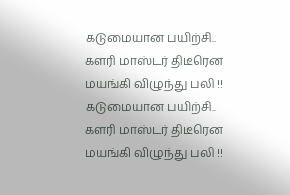கடுமையான பயிற்சி.. களரி மாஸ்டர் திடீரென மயங்கி விழுந்து பலி !!
கடுமையான பயிற்சி.. களரி மாஸ்டர் திடீரென மயங்கி விழுந்து பலி !!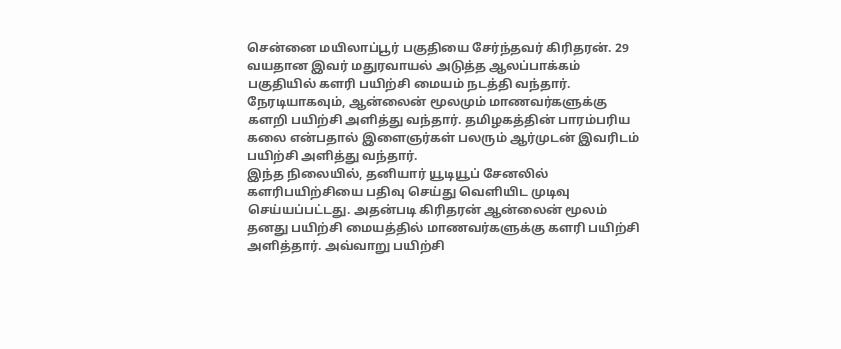சென்னை மயிலாப்பூர் பகுதியை சேர்ந்தவர் கிரிதரன். 29 வயதான இவர் மதுரவாயல் அடுத்த ஆலப்பாக்கம் பகுதியில் களரி பயிற்சி மையம் நடத்தி வந்தார். நேரடியாகவும், ஆன்லைன் மூலமும் மாணவர்களுக்கு களறி பயிற்சி அளித்து வந்தார். தமிழகத்தின் பாரம்பரிய கலை என்பதால் இளைஞர்கள் பலரும் ஆர்முடன் இவரிடம் பயிற்சி அளித்து வந்தார்.
இந்த நிலையில், தனியார் யூடியூப் சேனலில் களரிபயிற்சியை பதிவு செய்து வெளியிட முடிவு செய்யப்பட்டது. அதன்படி கிரிதரன் ஆன்லைன் மூலம் தனது பயிற்சி மையத்தில் மாணவர்களுக்கு களரி பயிற்சி அளித்தார். அவ்வாறு பயிற்சி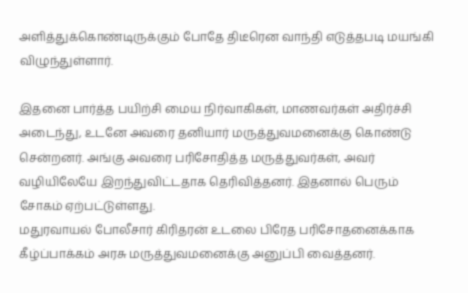அளித்துக்கொண்டிருக்கும் போதே திடீரென வாந்தி எடுத்தபடி மயங்கி விழுந்துள்ளார்.

இதனை பார்த்த பயிற்சி மைய நிர்வாகிகள், மாணவர்கள் அதிர்ச்சி அடைந்து, உடனே அவரை தனியார் மருத்துவமனைக்கு கொண்டு சென்றனர். அங்கு அவரை பரிசோதித்த மருத்துவர்கள், அவர் வழியிலேயே இறந்துவிட்டதாக தெரிவித்தனர். இதனால் பெரும் சோகம் ஏற்பட்டுள்ளது.
மதுரவாயல் போலீசார் கிரிதரன் உடலை பிரேத பரிசோதனைக்காக கீழ்ப்பாக்கம் அரசு மருத்துவமனைக்கு அனுப்பி வைத்தனர்.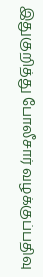இதுகுறித்து போலீசார் வழக்குப்பதிவு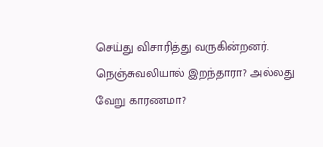செய்து விசாரித்து வருகின்றனர். நெஞ்சுவலியால் இறந்தாரா? அல்லது வேறு காரணமா?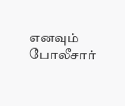எனவும் போலீசார்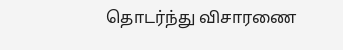தொடர்ந்து விசாரணை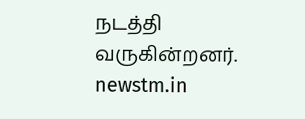நடத்தி வருகின்றனர்.
newstm.in